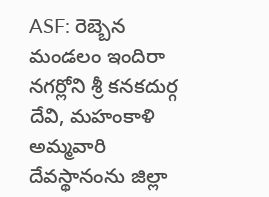ASF: రెబ్బెన మండలం ఇందిరా నగర్లోని శ్రీ కనకదుర్గ దేవి, మహంకాళి అమ్మవారి దేవస్థానంను జిల్లా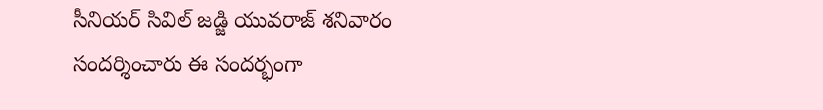సీనియర్ సివిల్ జడ్జి యువరాజ్ శనివారం సందర్శించారు ఈ సందర్భంగా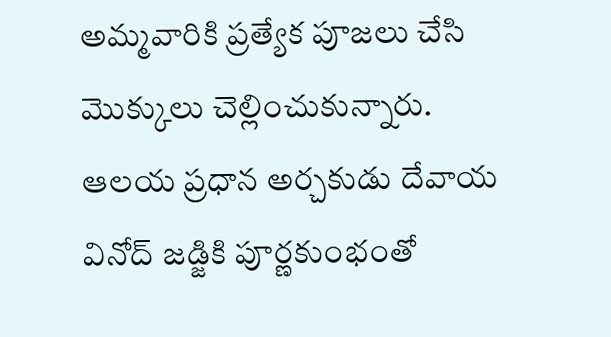అమ్మవారికి ప్రత్యేక పూజలు చేసి మొక్కులు చెల్లించుకున్నారు. ఆలయ ప్రధాన అర్చకుడు దేవాయ వినోద్ జడ్జికి పూర్ణకుంభంతో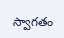స్వాగతం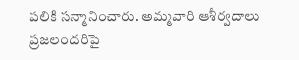పలికి సన్మానించారు. అమ్మవారి ఆశీర్వదాలు ప్రజలందరిపై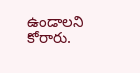ఉండాలని కోరారు.